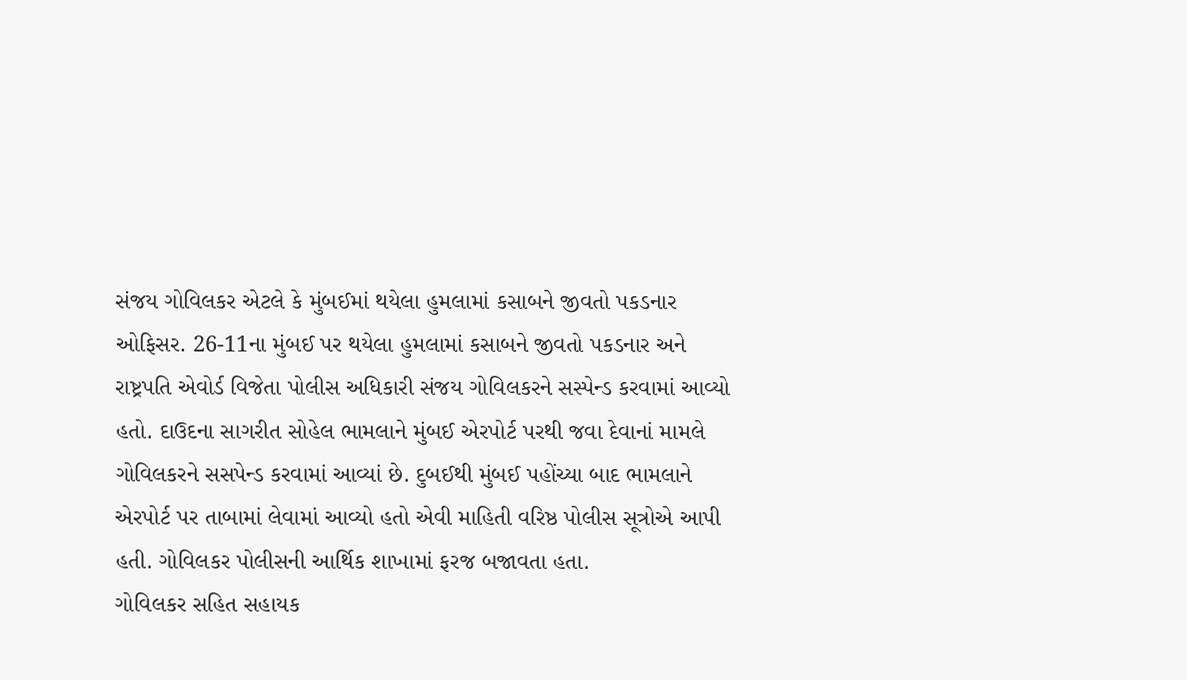સંજય ગોવિલકર એટલે કે મુંબઈમાં થયેલા હુમલામાં કસાબને જીવતો પકડનાર ઓફિસર. 26-11ના મુંબઈ પર થયેલા હુમલામાં કસાબને જીવતો પકડનાર અને રાષ્ટ્રપતિ એવોર્ડ વિજેતા પોલીસ અધિકારી સંજય ગોવિલકરને સસ્પેન્ડ કરવામાં આવ્યો હતો. દાઉદના સાગરીત સોહેલ ભામલાને મુંબઈ એરપોર્ટ પરથી જવા દેવાનાં મામલે ગોવિલકરને સસપેન્ડ કરવામાં આવ્યાં છે. દુબઈથી મુંબઈ પહોંચ્યા બાદ ભામલાને એરપોર્ટ પર તાબામાં લેવામાં આવ્યો હતો એવી માહિતી વરિષ્ઠ પોલીસ સૂત્રોએ આપી હતી. ગોવિલકર પોલીસની આર્થિક શાખામાં ફરજ બજાવતા હતા.
ગોવિલકર સહિત સહાયક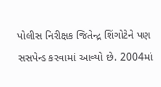પોલીસ નિરીક્ષક જિતેન્દ્ર શિંગોટેને પણ સસપેન્ડ કરવામાં આવ્યો છે. 2004માં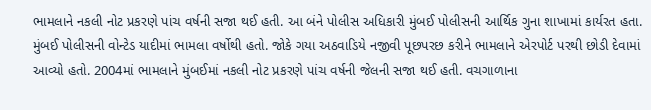ભામલાને નકલી નોટ પ્રકરણે પાંચ વર્ષની સજા થઈ હતી. આ બંને પોલીસ અધિકારી મુંબઈ પોલીસની આર્થિક ગુના શાખામાં કાર્યરત હતા.
મુંબઈ પોલીસની વોન્ટેડ યાદીમાં ભામલા વર્ષોથી હતો. જોકે ગયા અઠવાડિયે નજીવી પૂછપરછ કરીને ભામલાને એરપોર્ટ પરથી છોડી દેવામાં આવ્યો હતો. 2004માં ભામલાને મુંબઈમાં નકલી નોટ પ્રકરણે પાંચ વર્ષની જેલની સજા થઈ હતી. વચગાળાના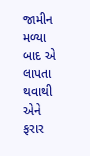જામીન મળ્યા બાદ એ લાપતા થવાથી એને ફરાર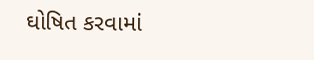ઘોષિત કરવામાં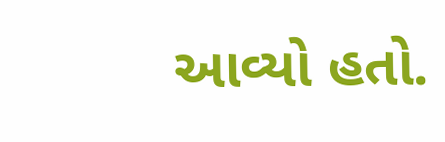આવ્યો હતો.